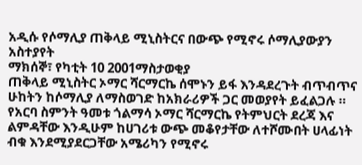አዲሱ የሶማሊያ ጠቅላይ ሚኒስትርና በውጭ የሚኖሩ ሶማሊያውያን አስተያየት
ማክሰኞ፣ የካቲት 10 2001ማስታወቂያ
ጠቅላይ ሚኒስትር ኦማር ሻርማርኬ ሰሞኑን ይፋ እንዳደረጉት ብጥብጥና ሁከትን ከሶማሊያ ለማስወገድ ከአክራሪዎች ጋር መወያየት ይፈልጋሉ ። የአርባ ስምንት ዓመቱ ጎልማሳ ኦማር ሻርማርኬ የትምህርት ደረጃ እና ልምዳቸው እንዲሁም ከሀገሪቱ ውጭ መቆየታቸው ለተሾሙበት ሀላፊነት ብቁ እንደሚያደርጋቸው አሜሪካን የሚኖሩ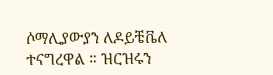ሶማሊያውያን ለዶይቼቬለ ተናግረዋል ። ዝርዝሩን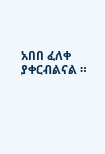አበበ ፈለቀ ያቀርብልናል ።